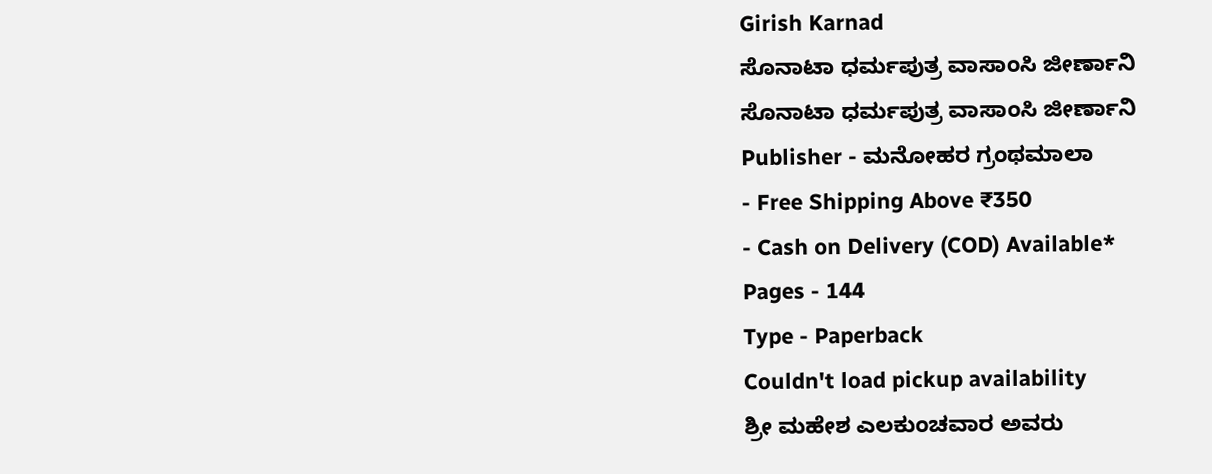Girish Karnad
ಸೊನಾಟಾ ಧರ್ಮಪುತ್ರ ವಾಸಾಂಸಿ ಜೀರ್ಣಾನಿ
ಸೊನಾಟಾ ಧರ್ಮಪುತ್ರ ವಾಸಾಂಸಿ ಜೀರ್ಣಾನಿ
Publisher - ಮನೋಹರ ಗ್ರಂಥಮಾಲಾ
- Free Shipping Above ₹350
- Cash on Delivery (COD) Available*
Pages - 144
Type - Paperback
Couldn't load pickup availability
ಶ್ರೀ ಮಹೇಶ ಎಲಕುಂಚವಾರ ಅವರು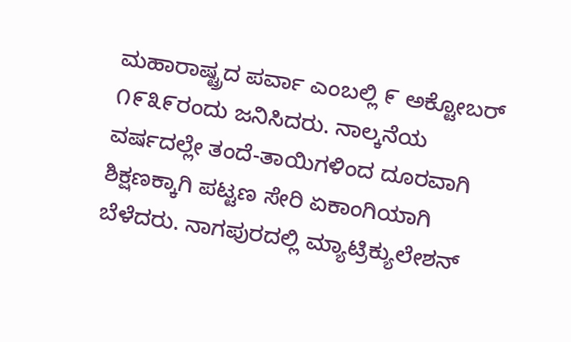ಮಹಾರಾಷ್ಟ್ರದ ಪರ್ವಾ ಎಂಬಲ್ಲಿ ೯ ಅಕ್ಟೋಬರ್ ೧೯೩೯ರಂದು ಜನಿಸಿದರು. ನಾಲ್ಕನೆಯ ವರ್ಷದಲ್ಲೇ ತಂದೆ-ತಾಯಿಗಳಿಂದ ದೂರವಾಗಿ ಶಿಕ್ಷಣಕ್ಕಾಗಿ ಪಟ್ಟಣ ಸೇರಿ ಏಕಾಂಗಿಯಾಗಿ ಬೆಳೆದರು. ನಾಗಪುರದಲ್ಲಿ ಮ್ಯಾಟ್ರಿಕ್ಯುಲೇಶನ್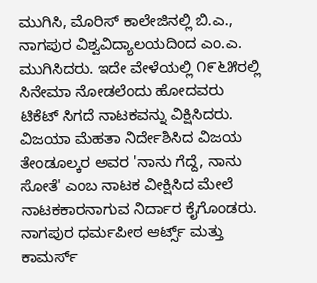ಮುಗಿಸಿ, ಮೊರಿಸ್ ಕಾಲೇಜಿನಲ್ಲಿ ಬಿ.ಎ., ನಾಗಪುರ ವಿಶ್ವವಿದ್ಯಾಲಯದಿಂದ ಎಂ.ಎ. ಮುಗಿಸಿದರು. ಇದೇ ವೇಳೆಯಲ್ಲಿ ೧೯೬೫ರಲ್ಲಿ ಸಿನೇಮಾ ನೋಡಲೆಂದು ಹೋದವರು ಟಿಕೆಟ್ ಸಿಗದೆ ನಾಟಕವನ್ನು ವಿಕ್ಷಿಸಿದರು. ವಿಜಯಾ ಮೆಹತಾ ನಿರ್ದೇಶಿಸಿದ ವಿಜಯ ತೇಂಡೂಲ್ಕರ ಅವರ 'ನಾನು ಗೆದ್ದೆ, ನಾನು ಸೋತೆ' ಎಂಬ ನಾಟಕ ವೀಕ್ಷಿಸಿದ ಮೇಲೆ ನಾಟಕಕಾರನಾಗುವ ನಿರ್ದಾರ ಕೈಗೊಂಡರು.
ನಾಗಪುರ ಧರ್ಮಪೀಠ ಆರ್ಟ್ಸ್ ಮತ್ತು ಕಾಮರ್ಸ್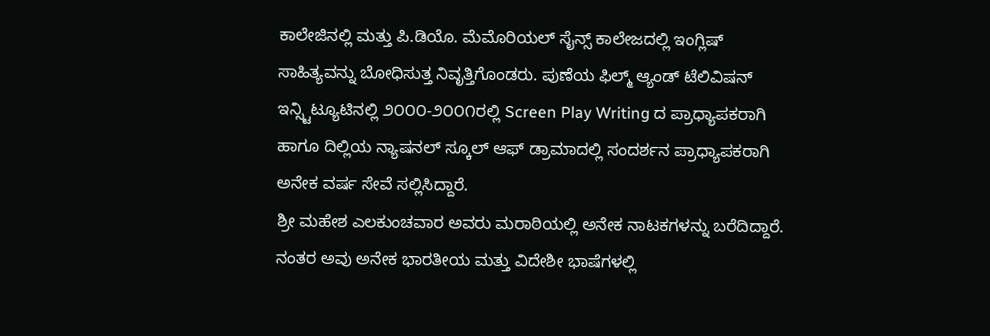ಕಾಲೇಜಿನಲ್ಲಿ ಮತ್ತು ಪಿ.ಡಿಯೊ. ಮೆಮೊರಿಯಲ್ ಸೈನ್ಸ್ ಕಾಲೇಜದಲ್ಲಿ ಇಂಗ್ಲಿಷ್ ಸಾಹಿತ್ಯವನ್ನು ಬೋಧಿಸುತ್ತ ನಿವೃತ್ತಿಗೊಂಡರು. ಪುಣೆಯ ಫಿಲ್ಮ್ ಆ್ಯಂಡ್ ಟೆಲಿವಿಷನ್ ಇನ್ಸ್ಟಿಟ್ಯೂಟಿನಲ್ಲಿ ೨೦೦೦-೨೦೦೧ರಲ್ಲಿ Screen Play Writing ದ ಪ್ರಾಧ್ಯಾಪಕರಾಗಿ ಹಾಗೂ ದಿಲ್ಲಿಯ ನ್ಯಾಷನಲ್ ಸ್ಕೂಲ್ ಆಫ್ ಡ್ರಾಮಾದಲ್ಲಿ ಸಂದರ್ಶನ ಪ್ರಾಧ್ಯಾಪಕರಾಗಿ ಅನೇಕ ವರ್ಷ ಸೇವೆ ಸಲ್ಲಿಸಿದ್ದಾರೆ.
ಶ್ರೀ ಮಹೇಶ ಎಲಕುಂಚವಾರ ಅವರು ಮರಾಠಿಯಲ್ಲಿ ಅನೇಕ ನಾಟಕಗಳನ್ನು ಬರೆದಿದ್ದಾರೆ. ನಂತರ ಅವು ಅನೇಕ ಭಾರತೀಯ ಮತ್ತು ವಿದೇಶೀ ಭಾಷೆಗಳಲ್ಲಿ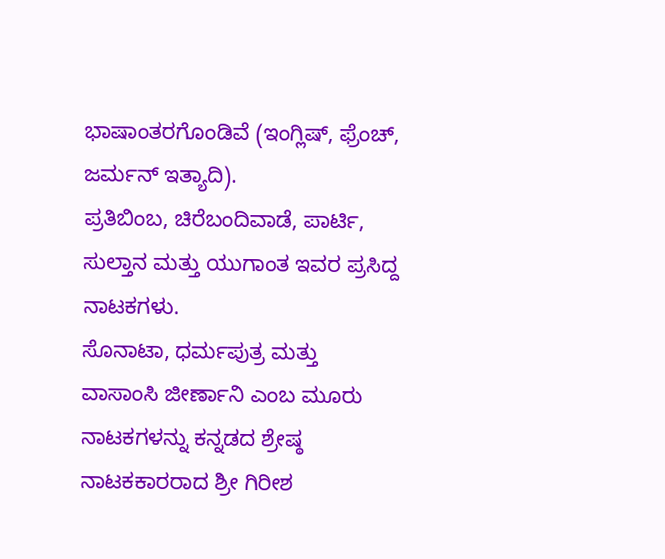ಭಾಷಾಂತರಗೊಂಡಿವೆ (ಇಂಗ್ಲಿಷ್, ಫ್ರೆಂಚ್, ಜರ್ಮನ್ ಇತ್ಯಾದಿ).
ಪ್ರತಿಬಿಂಬ, ಚಿರೆಬಂದಿವಾಡೆ, ಪಾರ್ಟಿ, ಸುಲ್ತಾನ ಮತ್ತು ಯುಗಾಂತ ಇವರ ಪ್ರಸಿದ್ದ ನಾಟಕಗಳು.
ಸೊನಾಟಾ, ಧರ್ಮಪುತ್ರ ಮತ್ತು ವಾಸಾಂಸಿ ಜೀರ್ಣಾನಿ ಎಂಬ ಮೂರು ನಾಟಕಗಳನ್ನು ಕನ್ನಡದ ಶ್ರೇಷ್ಠ ನಾಟಕಕಾರರಾದ ಶ್ರೀ ಗಿರೀಶ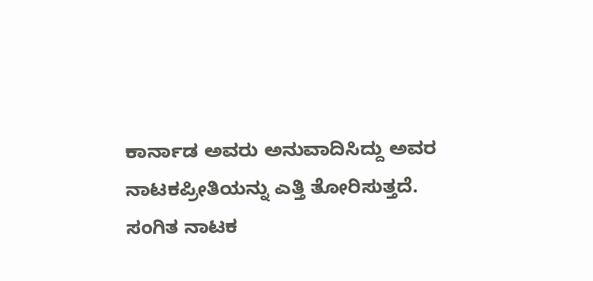ಕಾರ್ನಾಡ ಅವರು ಅನುವಾದಿಸಿದ್ದು ಅವರ ನಾಟಕಪ್ರೀತಿಯನ್ನು ಎತ್ತಿ ತೋರಿಸುತ್ತದೆ.
ಸಂಗಿತ ನಾಟಕ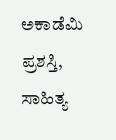ಅಕಾಡೆಮಿ ಪ್ರಶಸ್ತಿ, ಸಾಹಿತ್ಯ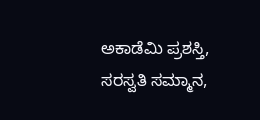ಅಕಾಡೆಮಿ ಪ್ರಶಸ್ತಿ, ಸರಸ್ವತಿ ಸಮ್ಮಾನ,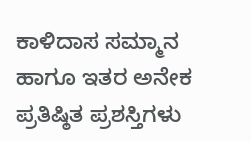ಕಾಳಿದಾಸ ಸಮ್ಮಾನ ಹಾಗೂ ಇತರ ಅನೇಕ ಪ್ರತಿಷ್ಠಿತ ಪ್ರಶಸ್ತಿಗಳು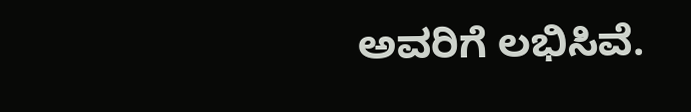ಅವರಿಗೆ ಲಭಿಸಿವೆ.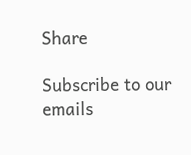Share

Subscribe to our emails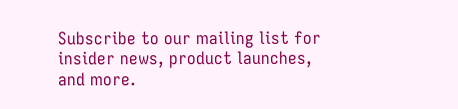Subscribe to our mailing list for insider news, product launches, and more.